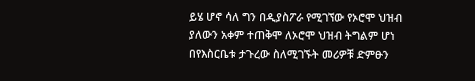ይሄ ሆኖ ሳለ ግን በዲያስፖራ የሚገኘው የኦሮሞ ህዝብ ያለውን አቀም ተጠቅሞ ለኦሮሞ ህዝብ ትግልም ሆነ በየእስርቤቱ ታጉረው ስለሚገኙት መሪዎቹ ድምፁን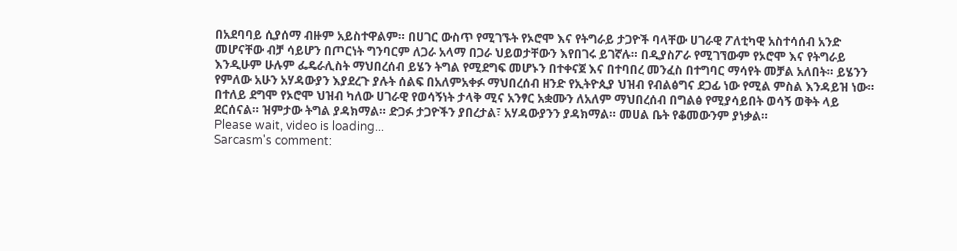በአደባባይ ሲያሰማ ብዙም አይስተዋልም። በሀገር ውስጥ የሚገኙት የኦሮሞ እና የትግራይ ታጋዮች ባላቸው ሀገራዊ ፖለቲካዊ አስተሳሰብ አንድ መሆናቸው ብቻ ሳይሆን በጦርነት ግንባርም ለጋራ አላማ በጋራ ህይወታቸውን እየበገሩ ይገኛሉ። በዲያስፖራ የሚገኘውም የኦሮሞ እና የትግራይ እንዲሁም ሁሉም ፌዴራሊስት ማህበረሰብ ይሄን ትግል የሚደግፍ መሆኑን በተቀናጀ እና በተባበረ መንፈስ በተግባር ማሳየት መቻል አለበት። ይሄንን የምለው አሁን አሃዳውያን እያደረጉ ያሉት ሰልፍ በአለምአቀፉ ማህበረሰብ ዘንድ የኢትዮጲያ ህዝብ የብልፅግና ደጋፊ ነው የሚል ምስል እንዳይዝ ነው።
በተለይ ደግሞ የኦሮሞ ህዝብ ካለው ሀገራዊ የወሳኝነት ታላቅ ሚና አንፃር አቋሙን ለአለም ማህበረሰብ በግልፅ የሚያሳይበት ወሳኝ ወቅት ላይ ደርሰናል። ዝምታው ትግል ያዳክማል። ድጋፉ ታጋዮችን ያበረታል፣ አሃዳውያንን ያዳክማል። መሀል ቤት የቆመውንም ያነቃል።
Please wait, video is loading...
Sarcasm's comment: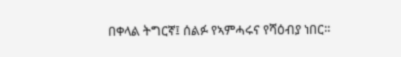በቀላል ትግርኛ፤ ሰልፉ የኣምሓሩና የሻዕብያ ነበር።